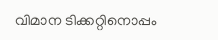വിമാന ടിക്കറ്റിനൊപ്പം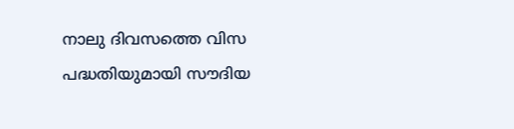നാലു ദിവസത്തെ വിസ പദ്ധതിയുമായി സൗദിയ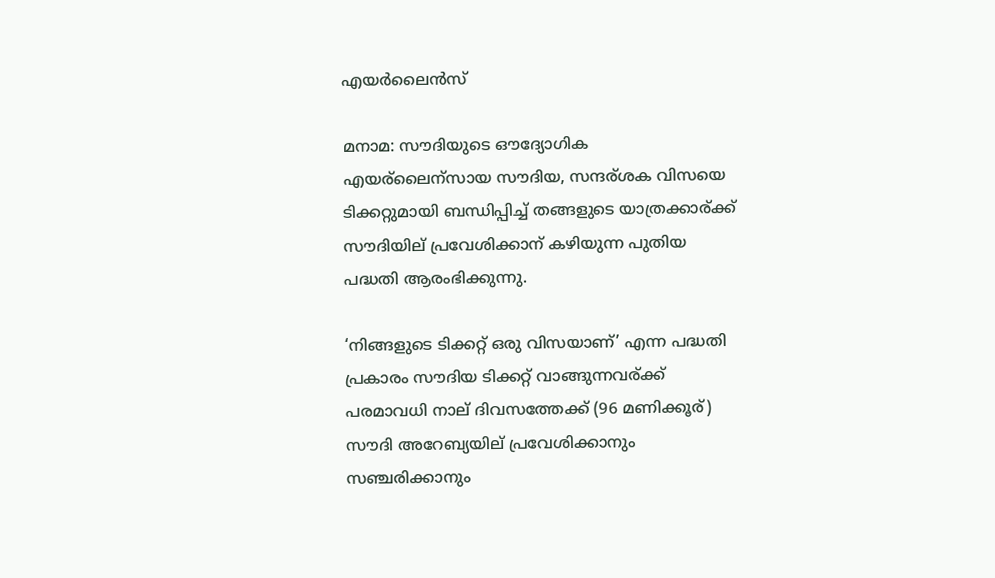എയര്‍ലൈന്‍സ്

മനാമ: സൗദിയുടെ ഔദ്യോഗിക എയര്ലൈന്സായ സൗദിയ, സന്ദര്ശക വിസയെ ടിക്കറ്റുമായി ബന്ധിപ്പിച്ച്‌ തങ്ങളുടെ യാത്രക്കാര്ക്ക് സൗദിയില് പ്രവേശിക്കാന് കഴിയുന്ന പുതിയ പദ്ധതി ആരംഭിക്കുന്നു.

‘നിങ്ങളുടെ ടിക്കറ്റ് ഒരു വിസയാണ്’ എന്ന പദ്ധതി പ്രകാരം സൗദിയ ടിക്കറ്റ് വാങ്ങുന്നവര്ക്ക് പരമാവധി നാല് ദിവസത്തേക്ക് (96 മണിക്കൂര്) സൗദി അറേബ്യയില് പ്രവേശിക്കാനും സഞ്ചരിക്കാനും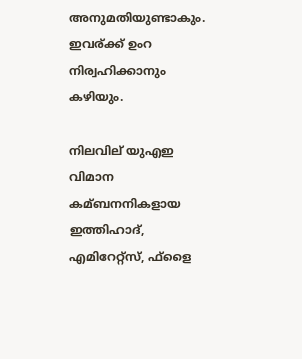അനുമതിയുണ്ടാകും. ഇവര്ക്ക് ഉംറ നിര്വഹിക്കാനും കഴിയും.

നിലവില് യുഎഇ വിമാന കമ്ബനനികളായ ഇത്തിഹാദ്, എമിറേറ്റ്സ്, ഫ്ളൈ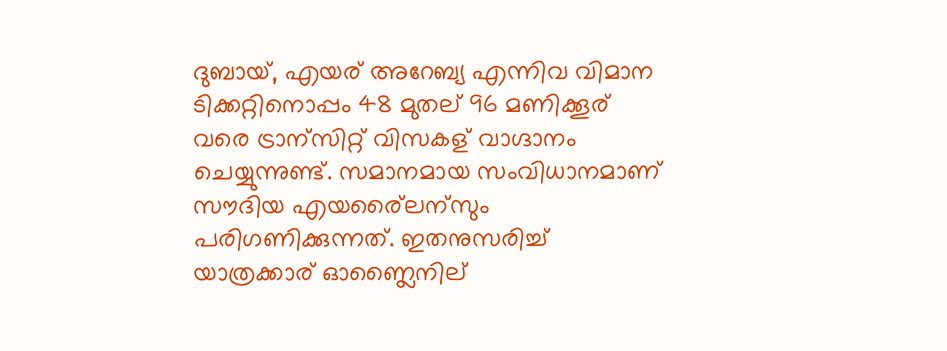ദുബായ്, എയര് അറേബ്യ എന്നിവ വിമാന ടിക്കറ്റിനൊപ്പം 48 മുതല് 96 മണിക്കൂര് വരെ ട്രാന്സിറ്റ് വിസകള് വാഗ്ദാനം ചെയ്യുന്നുണ്ട്. സമാനമായ സംവിധാനമാണ് സൗദിയ എയര്ലൈന്സും പരിഗണിക്കുന്നത്. ഇതനുസരിച്ച്‌ യാത്രക്കാര് ഓണ്ലൈനില്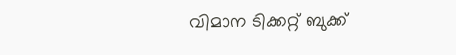വിമാന ടിക്കറ്റ് ബുക്ക്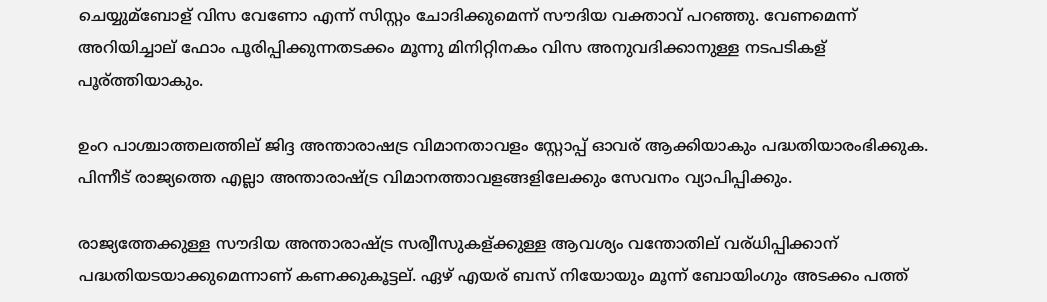ചെയ്യുമ്ബോള് വിസ വേണോ എന്ന് സിസ്റ്റം ചോദിക്കുമെന്ന് സൗദിയ വക്താവ് പറഞ്ഞു. വേണമെന്ന് അറിയിച്ചാല് ഫോം പൂരിപ്പിക്കുന്നതടക്കം മൂന്നു മിനിറ്റിനകം വിസ അനുവദിക്കാനുള്ള നടപടികള് പൂര്ത്തിയാകും.

ഉംറ പാശ്ചാത്തലത്തില് ജിദ്ദ അന്താരാഷട്ര വിമാനതാവളം സ്റ്റോപ്പ് ഓവര് ആക്കിയാകും പദ്ധതിയാരംഭിക്കുക. പിന്നീട് രാജ്യത്തെ എല്ലാ അന്താരാഷ്ട്ര വിമാനത്താവളങ്ങളിലേക്കും സേവനം വ്യാപിപ്പിക്കും.

രാജ്യത്തേക്കുള്ള സൗദിയ അന്താരാഷ്ട്ര സര്വീസുകള്ക്കുള്ള ആവശ്യം വന്തോതില് വര്ധിപ്പിക്കാന് പദ്ധതിയടയാക്കുമെന്നാണ് കണക്കുകൂട്ടല്. ഏഴ് എയര് ബസ് നിയോയും മൂന്ന് ബോയിംഗും അടക്കം പത്ത്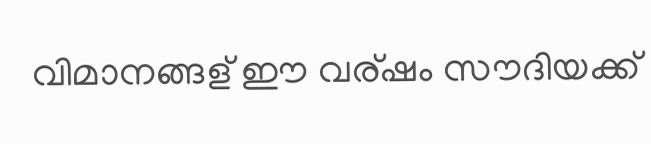വിമാനങ്ങള് ഈ വര്ഷം സൗദിയക്ക്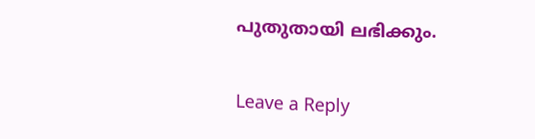പുതുതായി ലഭിക്കും.

Leave a Reply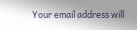Your email address will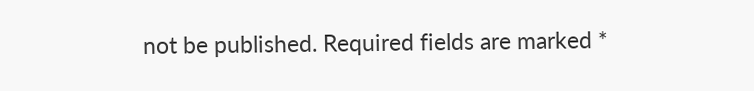not be published. Required fields are marked *